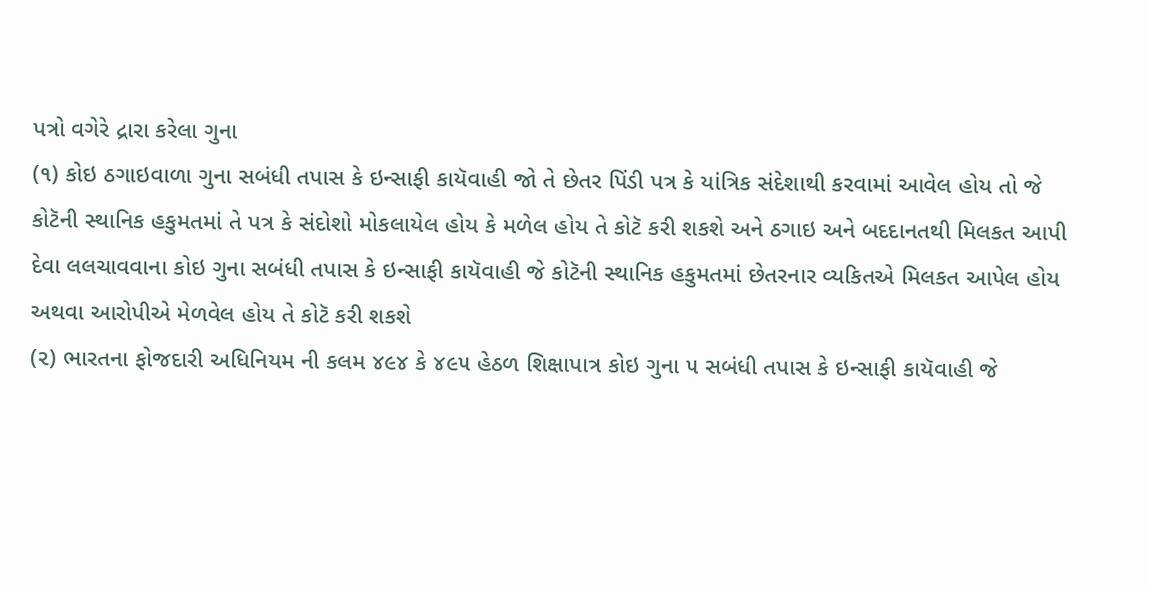પત્રો વગેરે દ્રારા કરેલા ગુના
(૧) કોઇ ઠગાઇવાળા ગુના સબંધી તપાસ કે ઇન્સાફી કાયૅવાહી જો તે છેતર પિંડી પત્ર કે યાંત્રિક સંદેશાથી કરવામાં આવેલ હોય તો જે કોટૅની સ્થાનિક હકુમતમાં તે પત્ર કે સંદોશો મોકલાયેલ હોય કે મળેલ હોય તે કોટૅ કરી શકશે અને ઠગાઇ અને બદદાનતથી મિલકત આપી દેવા લલચાવવાના કોઇ ગુના સબંધી તપાસ કે ઇન્સાફી કાયૅવાહી જે કોટૅની સ્થાનિક હકુમતમાં છેતરનાર વ્યકિતએ મિલકત આપેલ હોય અથવા આરોપીએ મેળવેલ હોય તે કોટૅ કરી શકશે
(૨) ભારતના ફોજદારી અધિનિયમ ની કલમ ૪૯૪ કે ૪૯૫ હેઠળ શિક્ષાપાત્ર કોઇ ગુના ૫ સબંધી તપાસ કે ઇન્સાફી કાયૅવાહી જે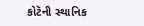કોટૅની સ્થાનિક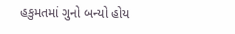હકુમતમાં ગુનો બન્યો હોય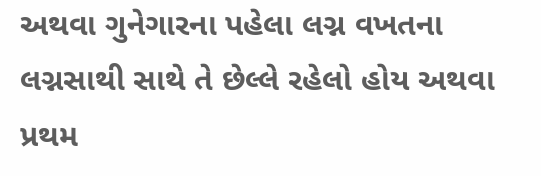અથવા ગુનેગારના પહેલા લગ્ન વખતના લગ્નસાથી સાથે તે છેલ્લે રહેલો હોય અથવા પ્રથમ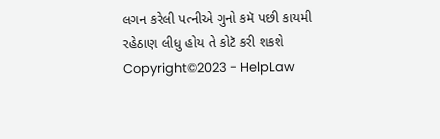લગન કરેલી પત્નીએ ગુનો કમૅ પછી કાયમી રહેઠાણ લીધુ હોય તે કોટૅ કરી શકશે
Copyright©2023 - HelpLaw